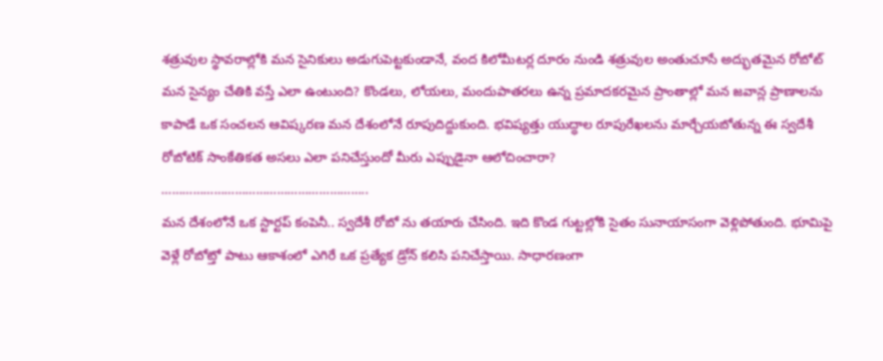శత్రువుల స్థావరాల్లోకి మన సైనికులు అడుగుపెట్టకుండానే, వంద కిలోమీటర్ల దూరం నుండి శత్రువుల అంతుచూసే అద్భుతమైన రోబోట్ మన సైన్యం చేతికి వస్తే ఎలా ఉంటుంది? కొండలు, లోయలు, మందుపాతరలు ఉన్న ప్రమాదకరమైన ప్రాంతాల్లో మన జవాన్ల ప్రాణాలను కాపాడే ఒక సంచలన ఆవిష్కరణ మన దేశంలోనే రూపుదిద్దుకుంది. భవిష్యత్తు యుద్ధాల రూపురేఖలను మార్చేయబోతున్న ఈ స్వదేశీ రోబోటిక్ సాంకేతికత అసలు ఎలా పనిచేస్తుందో మీరు ఎప్పుడైనా ఆలోచించారా?
…………………………………………………..
మన దేశంలోనే ఒక స్టార్టప్ కంపెనీ.. స్వదేశీ రోబో ను తయారు చేసింది. ఇది కొండ గుట్టల్లోకి సైతం సునాయాసంగా వెళ్లిపోతుంది. భూమిపై వెళ్లే రోబోట్తో పాటు ఆకాశంలో ఎగిరే ఒక ప్రత్యేక డ్రోన్ కలిసి పనిచేస్తాయి. సాధారణంగా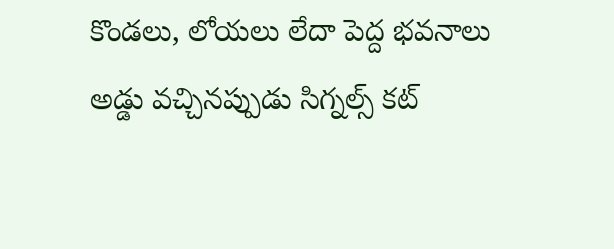కొండలు, లోయలు లేదా పెద్ద భవనాలు అడ్డు వచ్చినప్పుడు సిగ్నల్స్ కట్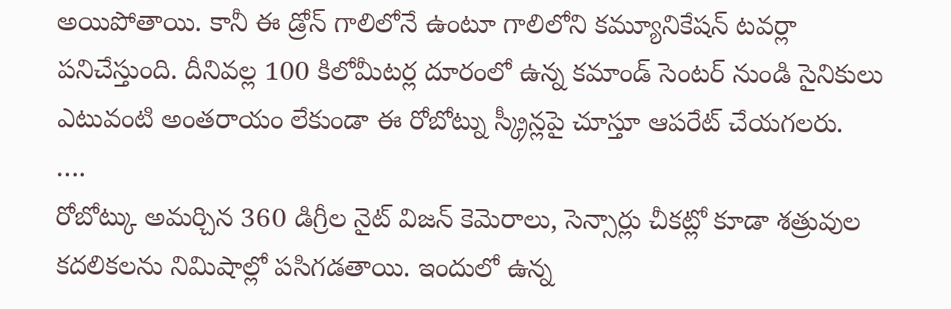అయిపోతాయి. కానీ ఈ డ్రోన్ గాలిలోనే ఉంటూ గాలిలోని కమ్యూనికేషన్ టవర్లా పనిచేస్తుంది. దీనివల్ల 100 కిలోమీటర్ల దూరంలో ఉన్న కమాండ్ సెంటర్ నుండి సైనికులు ఎటువంటి అంతరాయం లేకుండా ఈ రోబోట్ను స్క్రీన్లపై చూస్తూ ఆపరేట్ చేయగలరు.
….
రోబోట్కు అమర్చిన 360 డిగ్రీల నైట్ విజన్ కెమెరాలు, సెన్సార్లు చీకట్లో కూడా శత్రువుల కదలికలను నిమిషాల్లో పసిగడతాయి. ఇందులో ఉన్న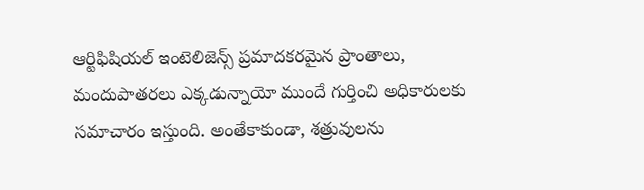ఆర్టిఫిషియల్ ఇంటెలిజెన్స్ ప్రమాదకరమైన ప్రాంతాలు, మందుపాతరలు ఎక్కడున్నాయో ముందే గుర్తించి అధికారులకు సమాచారం ఇస్తుంది. అంతేకాకుండా, శత్రువులను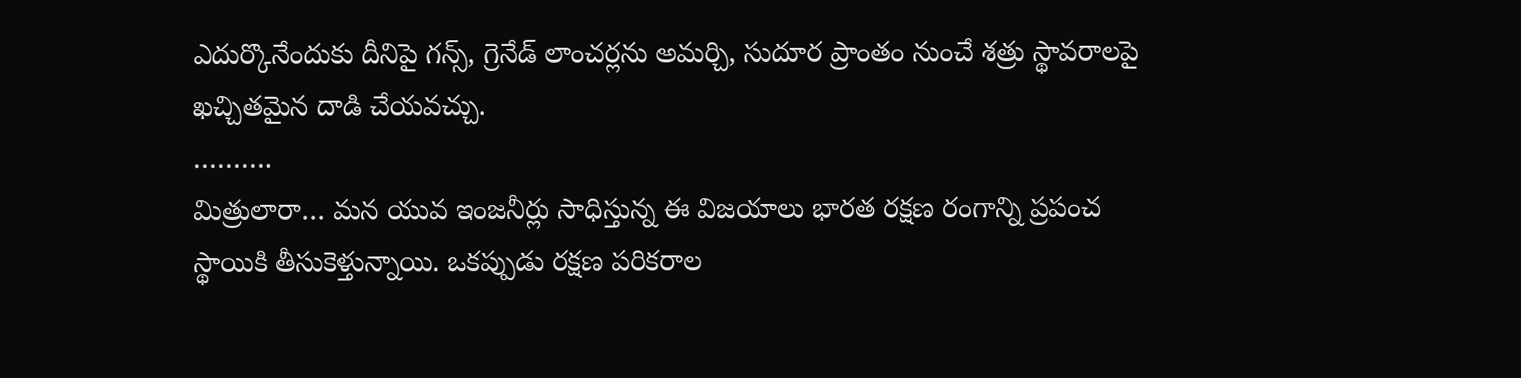ఎదుర్కొనేందుకు దీనిపై గన్స్, గ్రెనేడ్ లాంచర్లను అమర్చి, సుదూర ప్రాంతం నుంచే శత్రు స్థావరాలపై ఖచ్చితమైన దాడి చేయవచ్చు.
……….
మిత్రులారా… మన యువ ఇంజనీర్లు సాధిస్తున్న ఈ విజయాలు భారత రక్షణ రంగాన్ని ప్రపంచ స్థాయికి తీసుకెళ్తున్నాయి. ఒకప్పుడు రక్షణ పరికరాల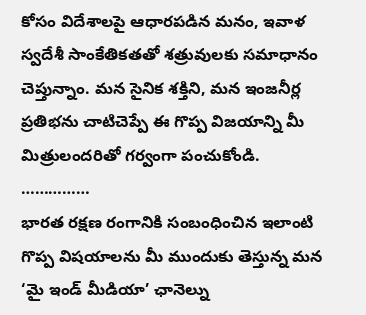కోసం విదేశాలపై ఆధారపడిన మనం, ఇవాళ స్వదేశీ సాంకేతికతతో శత్రువులకు సమాధానం చెప్తున్నాం. మన సైనిక శక్తిని, మన ఇంజనీర్ల ప్రతిభను చాటిచెప్పే ఈ గొప్ప విజయాన్ని మీ మిత్రులందరితో గర్వంగా పంచుకోండి.
……………
భారత రక్షణ రంగానికి సంబంధించిన ఇలాంటి గొప్ప విషయాలను మీ ముందుకు తెస్తున్న మన ‘మై ఇండ్ మీడియా’ ఛానెల్ను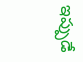ఇప్పుడే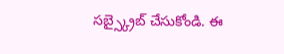సబ్స్క్రైబ్ చేసుకోండి. ఈ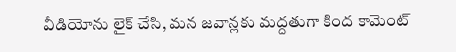వీడియోను లైక్ చేసి, మన జవాన్లకు మద్దతుగా కింద కామెంట్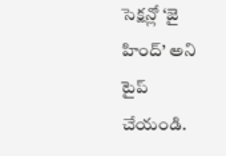సెక్షన్లో ‘జై హింద్’ అని టైప్ చేయండి.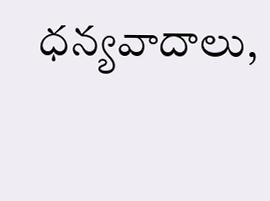ధన్యవాదాలు,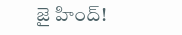జై హింద్!